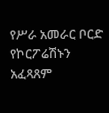የሥራ አመራር ቦርድ የኮርፖሬሽኑን አፈጻጸም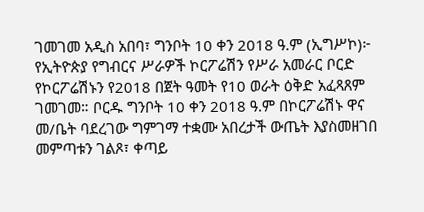ገመገመ አዲስ አበባ፣ ግንቦት 10 ቀን 2018 ዓ.ም (ኢግሥኮ)፦ የኢትዮጵያ የግብርና ሥራዎች ኮርፖሬሽን የሥራ አመራር ቦርድ የኮርፖሬሽኑን የ2018 በጀት ዓመት የ10 ወራት ዕቅድ አፈጻጸም ገመገመ። ቦርዱ ግንቦት 10 ቀን 2018 ዓ.ም በኮርፖሬሽኑ ዋና መ/ቤት ባደረገው ግምገማ ተቋሙ አበረታች ውጤት እያስመዘገበ መምጣቱን ገልጾ፣ ቀጣይ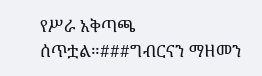የሥራ አቅጣጫ ሰጥቷል።###ግብርናን ማዘመን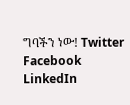ግባችን ነው! Twitter Facebook LinkedIn